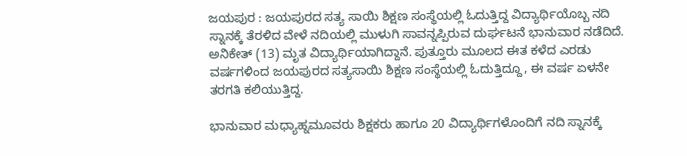ಜಯಪುರ : ಜಯಪುರದ ಸತ್ಯ ಸಾಯಿ ಶಿಕ್ಷಣ ಸಂಸ್ಥೆಯಲ್ಲಿ ಓದುತ್ತಿದ್ದ ವಿದ್ಯಾರ್ಥಿಯೊಬ್ಬ ನದಿ ಸ್ನಾನಕ್ಕೆ ತೆರಳಿದ ವೇಳೆ ನದಿಯಲ್ಲಿ ಮುಳುಗಿ ಸಾವನ್ನಪ್ಪಿರುವ ದುರ್ಘಟನೆ ಭಾನುವಾರ ನಡೆದಿದೆ.
ಅನಿಕೇತ್ (13) ಮೃತ ವಿದ್ಯಾರ್ಥಿಯಾಗಿದ್ದಾನೆ. ಪುತ್ತೂರು ಮೂಲದ ಈತ ಕಳೆದ ಎರಡು ವರ್ಷಗಳಿಂದ ಜಯಪುರದ ಸತ್ಯಸಾಯಿ ಶಿಕ್ಷಣ ಸಂಸ್ಥೆಯಲ್ಲಿ ಓದುತ್ತಿದ್ದೂ, ಈ ವರ್ಷ ಏಳನೇ ತರಗತಿ ಕಲಿಯುತ್ತಿದ್ದ.

ಭಾನುವಾರ ಮಧ್ಯಾಹ್ನಮೂವರು ಶಿಕ್ಷಕರು ಹಾಗೂ 20 ವಿದ್ಯಾರ್ಥಿಗಳೊಂದಿಗೆ ನದಿ ಸ್ನಾನಕ್ಕೆ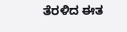ತೆರಳಿದ ಈತ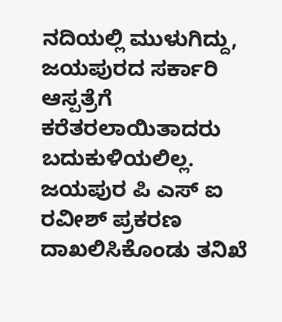ನದಿಯಲ್ಲಿ ಮುಳುಗಿದ್ದು, ಜಯಪುರದ ಸರ್ಕಾರಿ ಆಸ್ಪತ್ರೆಗೆ ಕರೆತರಲಾಯಿತಾದರು ಬದುಕುಳಿಯಲಿಲ್ಲ.
ಜಯಪುರ ಪಿ ಎಸ್ ಐ ರವೀಶ್ ಪ್ರಕರಣ ದಾಖಲಿಸಿಕೊಂಡು ತನಿಖೆ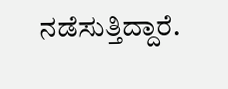ನಡೆಸುತ್ತಿದ್ದಾರೆ.